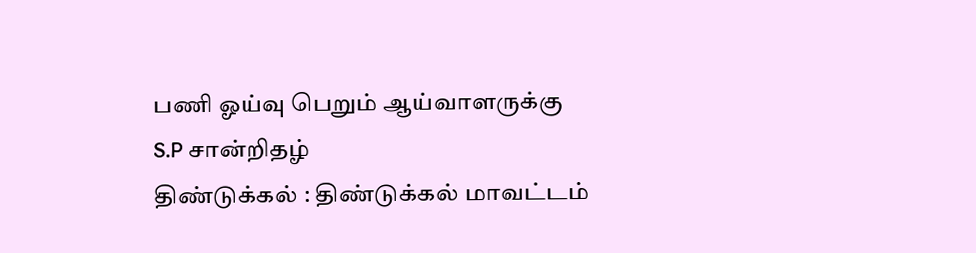பணி ஓய்வு பெறும் ஆய்வாளருக்கு S.P சான்றிதழ்
திண்டுக்கல் : திண்டுக்கல் மாவட்டம்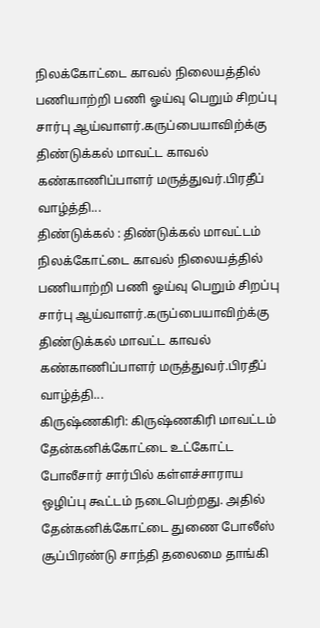நிலக்கோட்டை காவல் நிலையத்தில் பணியாற்றி பணி ஓய்வு பெறும் சிறப்பு சார்பு ஆய்வாளர்.கருப்பையாவிற்க்கு திண்டுக்கல் மாவட்ட காவல் கண்காணிப்பாளர் மருத்துவர்.பிரதீப் வாழ்த்தி...
திண்டுக்கல் : திண்டுக்கல் மாவட்டம் நிலக்கோட்டை காவல் நிலையத்தில் பணியாற்றி பணி ஓய்வு பெறும் சிறப்பு சார்பு ஆய்வாளர்.கருப்பையாவிற்க்கு திண்டுக்கல் மாவட்ட காவல் கண்காணிப்பாளர் மருத்துவர்.பிரதீப் வாழ்த்தி...
கிருஷ்ணகிரி: கிருஷ்ணகிரி மாவட்டம் தேன்கனிக்கோட்டை உட்கோட்ட போலீசார் சார்பில் கள்ளச்சாராய ஒழிப்பு கூட்டம் நடைபெற்றது. அதில் தேன்கனிக்கோட்டை துணை போலீஸ் சூப்பிரண்டு சாந்தி தலைமை தாங்கி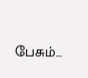பேசும்...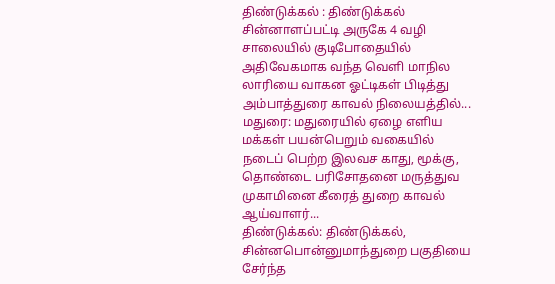திண்டுக்கல் : திண்டுக்கல் சின்னாளப்பட்டி அருகே 4 வழி சாலையில் குடிபோதையில் அதிவேகமாக வந்த வெளி மாநில லாரியை வாகன ஓட்டிகள் பிடித்து அம்பாத்துரை காவல் நிலையத்தில்...
மதுரை: மதுரையில் ஏழை எளிய மக்கள் பயன்பெறும் வகையில் நடைப் பெற்ற இலவச காது, மூக்கு, தொண்டை பரிசோதனை மருத்துவ முகாமினை கீரைத் துறை காவல் ஆய்வாளர்...
திண்டுக்கல்: திண்டுக்கல், சின்னபொன்னுமாந்துறை பகுதியை சேர்ந்த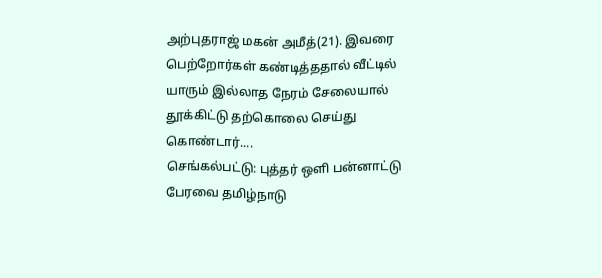அற்புதராஜ் மகன் அமீத்(21). இவரை பெற்றோர்கள் கண்டித்ததால் வீட்டில் யாரும் இல்லாத நேரம் சேலையால் தூக்கிட்டு தற்கொலை செய்து கொண்டார்....
செங்கல்பட்டு: புத்தர் ஒளி பன்னாட்டு பேரவை தமிழ்நாடு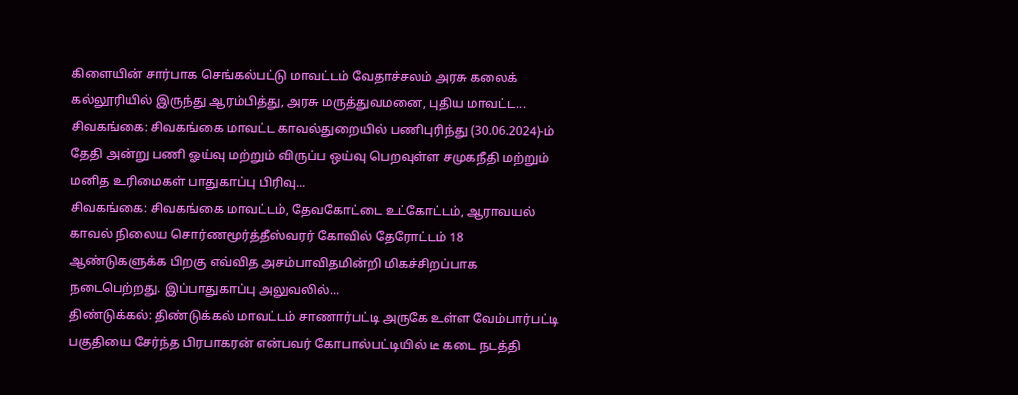கிளையின் சார்பாக செங்கல்பட்டு மாவட்டம் வேதாச்சலம் அரசு கலைக் கல்லூரியில் இருந்து ஆரம்பித்து, அரசு மருத்துவமனை, புதிய மாவட்ட...
சிவகங்கை: சிவகங்கை மாவட்ட காவல்துறையில் பணிபுரிந்து (30.06.2024)-ம் தேதி அன்று பணி ஓய்வு மற்றும் விருப்ப ஒய்வு பெறவுள்ள சமுகநீதி மற்றும் மனித உரிமைகள் பாதுகாப்பு பிரிவு...
சிவகங்கை: சிவகங்கை மாவட்டம், தேவகோட்டை உட்கோட்டம், ஆராவயல் காவல் நிலைய சொர்ணமூர்த்தீஸ்வரர் கோவில் தேரோட்டம் 18 ஆண்டுகளுக்க பிறகு எவ்வித அசம்பாவிதமின்றி மிகச்சிறப்பாக நடைபெற்றது. இப்பாதுகாப்பு அலுவலில்...
திண்டுக்கல்: திண்டுக்கல் மாவட்டம் சாணார்பட்டி அருகே உள்ள வேம்பார்பட்டி பகுதியை சேர்ந்த பிரபாகரன் என்பவர் கோபால்பட்டியில் டீ கடை நடத்தி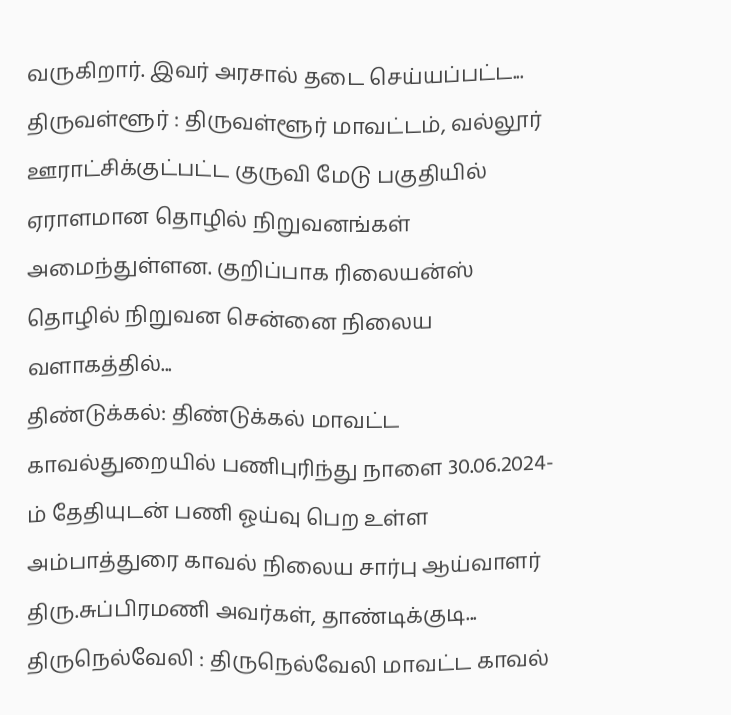வருகிறார். இவர் அரசால் தடை செய்யப்பட்ட...
திருவள்ளூர் : திருவள்ளூர் மாவட்டம், வல்லூர் ஊராட்சிக்குட்பட்ட குருவி மேடு பகுதியில் ஏராளமான தொழில் நிறுவனங்கள் அமைந்துள்ளன. குறிப்பாக ரிலையன்ஸ் தொழில் நிறுவன சென்னை நிலைய வளாகத்தில்...
திண்டுக்கல்: திண்டுக்கல் மாவட்ட காவல்துறையில் பணிபுரிந்து நாளை 30.06.2024-ம் தேதியுடன் பணி ஓய்வு பெற உள்ள அம்பாத்துரை காவல் நிலைய சார்பு ஆய்வாளர் திரு.சுப்பிரமணி அவர்கள், தாண்டிக்குடி...
திருநெல்வேலி : திருநெல்வேலி மாவட்ட காவல்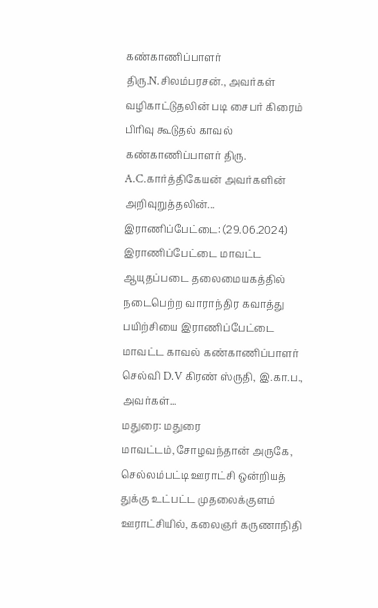கண்காணிப்பாளர் திரு.N.சிலம்பரசன்., அவர்கள் வழிகாட்டுதலின் படி சைபர் கிரைம் பிரிவு கூடுதல் காவல் கண்காணிப்பாளர் திரு. A.C.கார்த்திகேயன் அவர்களின் அறிவுறுத்தலின்...
இராணிப்பேட்டை: (29.06.2024) இராணிப்பேட்டை மாவட்ட ஆயுதப்படை தலைமையகத்தில் நடைபெற்ற வாராந்திர கவாத்து பயிற்சியை இராணிப்பேட்டை மாவட்ட காவல் கண்காணிப்பாளர் செல்வி D.V கிரண் ஸ்ருதி, இ.கா.ப., அவர்கள்...
மதுரை: மதுரை மாவட்டம்,சோழவந்தான் அருகே, செல்லம்பட்டி ஊராட்சி ஒன்றியத் துக்கு உட்பட்ட முதலைக்குளம் ஊராட்சியில், கலைஞர் கருணாநிதி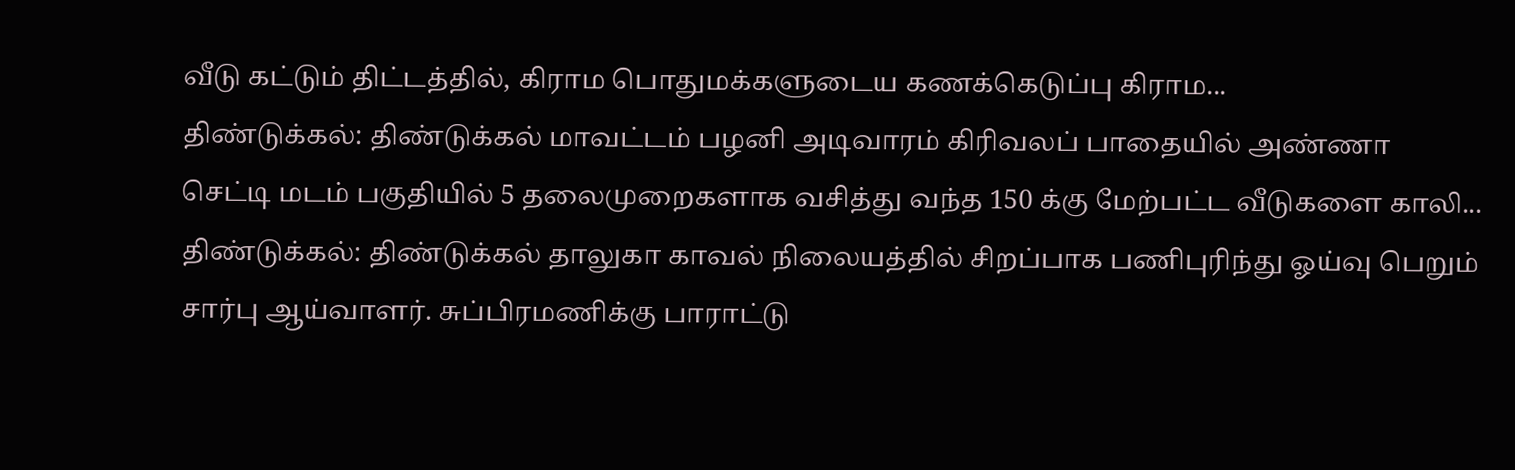வீடு கட்டும் திட்டத்தில், கிராம பொதுமக்களுடைய கணக்கெடுப்பு கிராம...
திண்டுக்கல்: திண்டுக்கல் மாவட்டம் பழனி அடிவாரம் கிரிவலப் பாதையில் அண்ணா செட்டி மடம் பகுதியில் 5 தலைமுறைகளாக வசித்து வந்த 150 க்கு மேற்பட்ட வீடுகளை காலி...
திண்டுக்கல்: திண்டுக்கல் தாலுகா காவல் நிலையத்தில் சிறப்பாக பணிபுரிந்து ஓய்வு பெறும் சார்பு ஆய்வாளர். சுப்பிரமணிக்கு பாராட்டு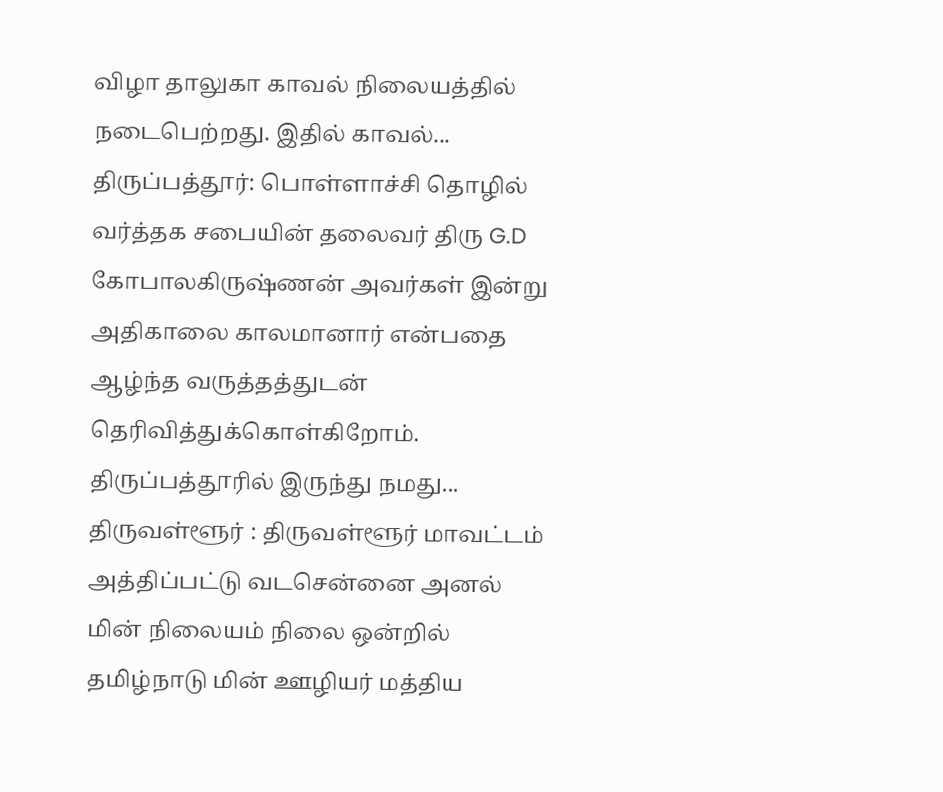விழா தாலுகா காவல் நிலையத்தில் நடைபெற்றது. இதில் காவல்...
திருப்பத்தூர்: பொள்ளாச்சி தொழில் வர்த்தக சபையின் தலைவர் திரு G.D கோபாலகிருஷ்ணன் அவர்கள் இன்று அதிகாலை காலமானார் என்பதை ஆழ்ந்த வருத்தத்துடன் தெரிவித்துக்கொள்கிறோம். திருப்பத்தூரில் இருந்து நமது...
திருவள்ளூர் : திருவள்ளூர் மாவட்டம் அத்திப்பட்டு வடசென்னை அனல் மின் நிலையம் நிலை ஒன்றில் தமிழ்நாடு மின் ஊழியர் மத்திய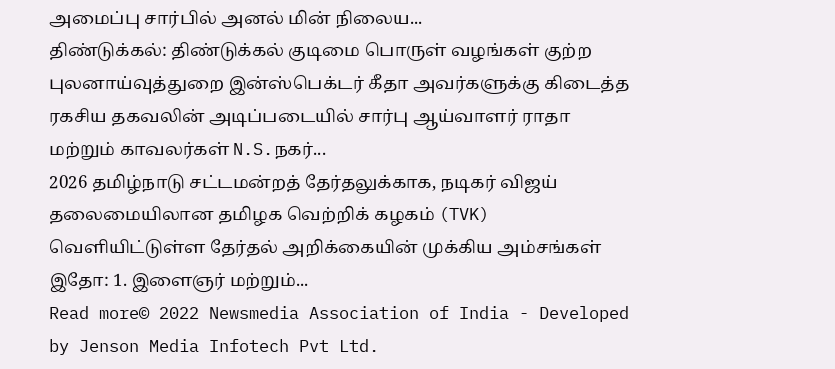அமைப்பு சார்பில் அனல் மின் நிலைய...
திண்டுக்கல்: திண்டுக்கல் குடிமை பொருள் வழங்கள் குற்ற புலனாய்வுத்துறை இன்ஸ்பெக்டர் கீதா அவர்களுக்கு கிடைத்த ரகசிய தகவலின் அடிப்படையில் சார்பு ஆய்வாளர் ராதா மற்றும் காவலர்கள் N.S.நகர்...
2026 தமிழ்நாடு சட்டமன்றத் தேர்தலுக்காக, நடிகர் விஜய் தலைமையிலான தமிழக வெற்றிக் கழகம் (TVK) வெளியிட்டுள்ள தேர்தல் அறிக்கையின் முக்கிய அம்சங்கள் இதோ: 1. இளைஞர் மற்றும்...
Read more© 2022 Newsmedia Association of India - Developed by Jenson Media Infotech Pvt Ltd.